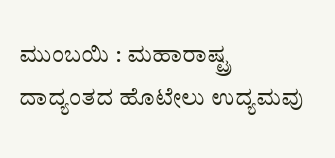ಮುಂಬಯಿ : ಮಹಾರಾಷ್ಟ್ರ ದಾದ್ಯಂತದ ಹೊಟೇಲು ಉದ್ಯಮವು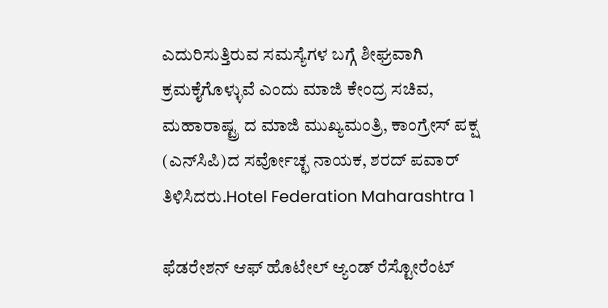ಎದುರಿಸುತ್ತಿರುವ ಸಮಸ್ಯೆಗಳ ಬಗ್ಗೆ ಶೀಘ್ರವಾಗಿ ಕ್ರಮಕೈಗೊಳ್ಳುವೆ ಎಂದು ಮಾಜಿ ಕೇಂದ್ರ ಸಚಿವ, ಮಹಾರಾಷ್ಟ್ರ ದ ಮಾಜಿ ಮುಖ್ಯಮಂತ್ರಿ, ಕಾಂಗ್ರೇಸ್ ಪಕ್ಷ (ಎನ್‌ಸಿಪಿ)ದ ಸರ್ವೋಚ್ಛ ನಾಯಕ, ಶರದ್ ಪವಾರ್ ತಿಳಿಸಿದರು.Hotel Federation Maharashtra 1

ಫೆಡರೇಶನ್ ಆಫ್ ಹೊಟೇಲ್ ಆ್ಯಂಡ್ ರೆಸ್ಟೋರೆಂಟ್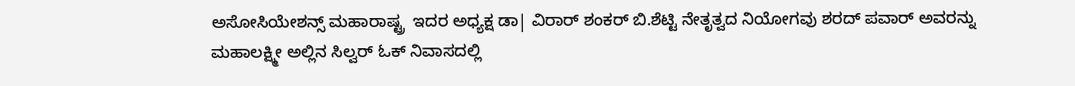ಅಸೋಸಿಯೇಶನ್ಸ್ ಮಹಾರಾಷ್ಟ್ರ  ಇದರ ಅಧ್ಯಕ್ಷ ಡಾ| ವಿರಾರ್ ಶಂಕರ್ ಬಿ.ಶೆಟ್ಟಿ ನೇತೃತ್ವದ ನಿಯೋಗವು ಶರದ್ ಪವಾರ್ ಅವರನ್ನು ಮಹಾಲಕ್ಷ್ಮೀ ಅಲ್ಲಿನ ಸಿಲ್ವರ್ ಓಕ್ ನಿವಾಸದಲ್ಲಿ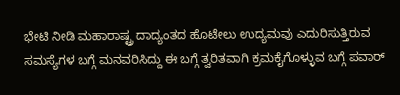ಭೇಟಿ ನೀಡಿ ಮಹಾರಾಷ್ಟ್ರ ದಾದ್ಯಂತದ ಹೊಟೇಲು ಉದ್ಯಮವು ಎದುರಿಸುತ್ತಿರುವ ಸಮಸ್ಯೆಗಳ ಬಗ್ಗೆ ಮನವರಿಸಿದ್ದು ಈ ಬಗ್ಗೆ ತ್ವರಿತವಾಗಿ ಕ್ರಮಕೈಗೊಳ್ಳುವ ಬಗ್ಗೆ ಪವಾರ್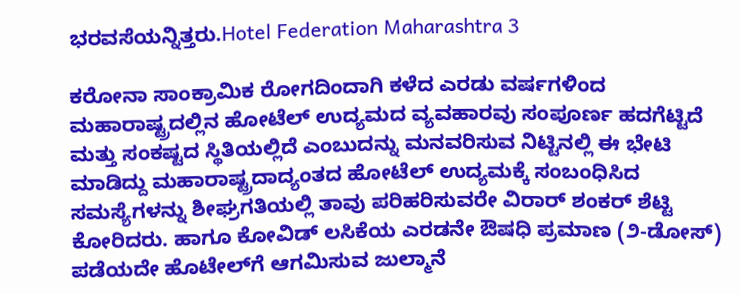ಭರವಸೆಯನ್ನಿತ್ತರು.Hotel Federation Maharashtra 3

ಕರೋನಾ ಸಾಂಕ್ರಾಮಿಕ ರೋಗದಿಂದಾಗಿ ಕಳೆದ ಎರಡು ವರ್ಷಗಳಿಂದ ಮಹಾರಾಷ್ಟ್ರದಲ್ಲಿನ ಹೋಟೆಲ್ ಉದ್ಯಮದ ವ್ಯವಹಾರವು ಸಂಪೂರ್ಣ ಹದಗೆಟ್ಟಿದೆ ಮತ್ತು ಸಂಕಷ್ಟದ ಸ್ಥಿತಿಯಲ್ಲಿದೆ ಎಂಬುದನ್ನು ಮನವರಿಸುವ ನಿಟ್ಟಿನಲ್ಲಿ ಈ ಭೇಟಿ ಮಾಡಿದ್ದು ಮಹಾರಾಷ್ಟ್ರದಾದ್ಯಂತದ ಹೋಟೆಲ್ ಉದ್ಯಮಕ್ಕೆ ಸಂಬಂಧಿಸಿದ ಸಮಸ್ಯೆಗಳನ್ನು ಶೀಘ್ರಗತಿಯಲ್ಲಿ ತಾವು ಪರಿಹರಿಸುವರೇ ವಿರಾರ್ ಶಂಕರ್ ಶೆಟ್ಟಿ ಕೋರಿದರು. ಹಾಗೂ ಕೋವಿಡ್ ಲಸಿಕೆಯ ಎರಡನೇ ಔಷಧಿ ಪ್ರಮಾಣ (೨-ಡೋಸ್) ಪಡೆಯದೇ ಹೊಟೇಲ್‌ಗೆ ಆಗಮಿಸುವ ಜುಲ್ಮಾನೆ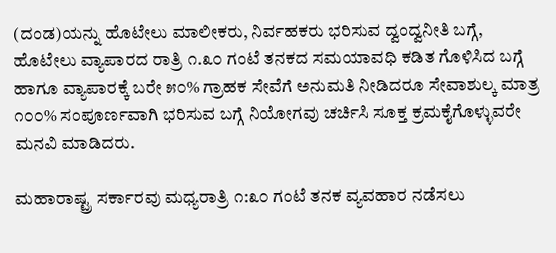(ದಂಡ)ಯನ್ನು ಹೊಟೇಲು ಮಾಲೀಕರು, ನಿರ್ವಹಕರು ಭರಿಸುವ ದ್ವಂದ್ವನೀತಿ ಬಗ್ಗೆ, ಹೊಟೇಲು ವ್ಯಾಪಾರದ ರಾತ್ರಿ ೧.೩೦ ಗಂಟೆ ತನಕದ ಸಮಯಾವಧಿ ಕಡಿತ ಗೊಳಿಸಿದ ಬಗ್ಗೆ ಹಾಗೂ ವ್ಯಾಪಾರಕ್ಕೆ ಬರೇ ೫೦% ಗ್ರಾಹಕ ಸೇವೆಗೆ ಅನುಮತಿ ನೀಡಿದರೂ ಸೇವಾಶುಲ್ಕ ಮಾತ್ರ ೧೦೦% ಸಂಪೂರ್ಣವಾಗಿ ಭರಿಸುವ ಬಗ್ಗೆ ನಿಯೋಗವು ಚರ್ಚಿಸಿ ಸೂಕ್ತ ಕ್ರಮಕೈಗೊಳ್ಳುವರೇ ಮನವಿ ಮಾಡಿದರು.

ಮಹಾರಾಷ್ಟ್ರ ಸರ್ಕಾರವು ಮಧ್ಯರಾತ್ರಿ ೧:೩೦ ಗಂಟೆ ತನಕ ವ್ಯವಹಾರ ನಡೆಸಲು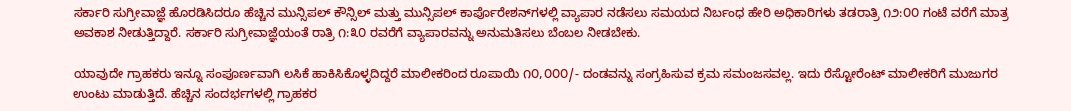ಸರ್ಕಾರಿ ಸುಗ್ರೀವಾಜ್ಞೆ ಹೊರಡಿಸಿದರೂ ಹೆಚ್ಚಿನ ಮುನ್ಸಿಪಲ್ ಕೌನ್ಸಿಲ್ ಮತ್ತು ಮುನ್ಸಿಪಲ್ ಕಾರ್ಪೊರೇಶನ್‌ಗಳಲ್ಲಿ ವ್ಯಾಪಾರ ನಡೆಸಲು ಸಮಯದ ನಿರ್ಬಂಧ ಹೇರಿ ಅಧಿಕಾರಿಗಳು ತಡರಾತ್ರಿ ೧೨:೦೦ ಗಂಟೆ ವರೆಗೆ ಮಾತ್ರ ಅವಕಾಶ ನೀಡುತ್ತಿದ್ದಾರೆ. ಸರ್ಕಾರಿ ಸುಗ್ರೀವಾಜ್ಞೆಯಂತೆ ರಾತ್ರಿ ೧:೩೦ ರವರೆಗೆ ವ್ಯಾಪಾರವನ್ನು ಅನುಮತಿಸಲು ಬೆಂಬಲ ನೀಡಬೇಕು.

ಯಾವುದೇ ಗ್ರಾಹಕರು ಇನ್ನೂ ಸಂಪೂರ್ಣವಾಗಿ ಲಸಿಕೆ ಹಾಕಿಸಿಕೊಳ್ಳದಿದ್ದರೆ ಮಾಲೀಕರಿಂದ ರೂಪಾಯಿ ೧೦,೦೦೦/- ದಂಡವನ್ನು ಸಂಗ್ರಹಿಸುವ ಕ್ರಮ ಸಮಂಜಸವಲ್ಲ. ಇದು ರೆಸ್ಟೋರೆಂಟ್ ಮಾಲೀಕರಿಗೆ ಮುಜುಗರ ಉಂಟು ಮಾಡುತ್ತಿದೆ. ಹೆಚ್ಚಿನ ಸಂದರ್ಭಗಳಲ್ಲಿ ಗ್ರಾಹಕರ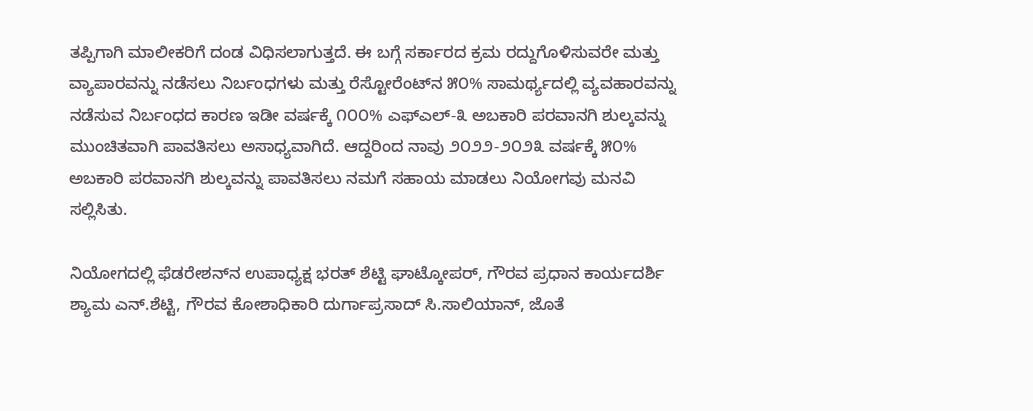ತಪ್ಪಿಗಾಗಿ ಮಾಲೀಕರಿಗೆ ದಂಡ ವಿಧಿಸಲಾಗುತ್ತದೆ. ಈ ಬಗ್ಗೆ ಸರ್ಕಾರದ ಕ್ರಮ ರದ್ದುಗೊಳಿಸುವರೇ ಮತ್ತು ವ್ಯಾಪಾರವನ್ನು ನಡೆಸಲು ನಿರ್ಬಂಧಗಳು ಮತ್ತು ರೆಸ್ಟೋರೆಂಟ್‌ನ ೫೦% ಸಾಮರ್ಥ್ಯದಲ್ಲಿ ವ್ಯವಹಾರವನ್ನು ನಡೆಸುವ ನಿರ್ಬಂಧದ ಕಾರಣ ಇಡೀ ವರ್ಷಕ್ಕೆ ೧೦೦% ಎಫ್‌ಎಲ್-೩ ಅಬಕಾರಿ ಪರವಾನಗಿ ಶುಲ್ಕವನ್ನು ಮುಂಚಿತವಾಗಿ ಪಾವತಿಸಲು ಅಸಾಧ್ಯವಾಗಿದೆ. ಆದ್ದರಿಂದ ನಾವು ೨೦೨೨-೨೦೨೩ ವರ್ಷಕ್ಕೆ ೫೦% ಅಬಕಾರಿ ಪರವಾನಗಿ ಶುಲ್ಕವನ್ನು ಪಾವತಿಸಲು ನಮಗೆ ಸಹಾಯ ಮಾಡಲು ನಿಯೋಗವು ಮನವಿ ಸಲ್ಲಿಸಿತು.

ನಿಯೋಗದಲ್ಲಿ ಫೆಡರೇಶನ್‌ನ ಉಪಾಧ್ಯಕ್ಷ ಭರತ್ ಶೆಟ್ಟಿ ಘಾಟ್ಕೋಪರ್, ಗೌರವ ಪ್ರಧಾನ ಕಾರ್ಯದರ್ಶಿ ಶ್ಯಾಮ ಎನ್.ಶೆಟ್ಟಿ, ಗೌರವ ಕೋಶಾಧಿಕಾರಿ ದುರ್ಗಾಪ್ರಸಾದ್ ಸಿ.ಸಾಲಿಯಾನ್, ಜೊತೆ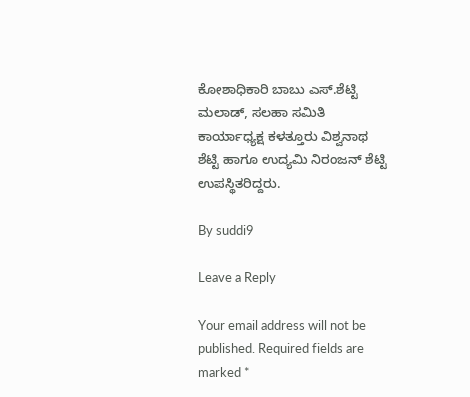ಕೋಶಾಧಿಕಾರಿ ಬಾಬು ಎಸ್.ಶೆಟ್ಟಿ ಮಲಾಡ್, ಸಲಹಾ ಸಮಿತಿ ಕಾರ್ಯಾಧ್ಯಕ್ಷ ಕಳತ್ತೂರು ವಿಶ್ವನಾಥ ಶೆಟ್ಟಿ ಹಾಗೂ ಉದ್ಯಮಿ ನಿರಂಜನ್ ಶೆಟ್ಟಿ ಉಪಸ್ಥಿತರಿದ್ದರು.

By suddi9

Leave a Reply

Your email address will not be published. Required fields are marked *